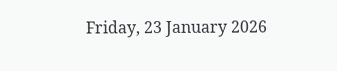Friday, 23 January 2026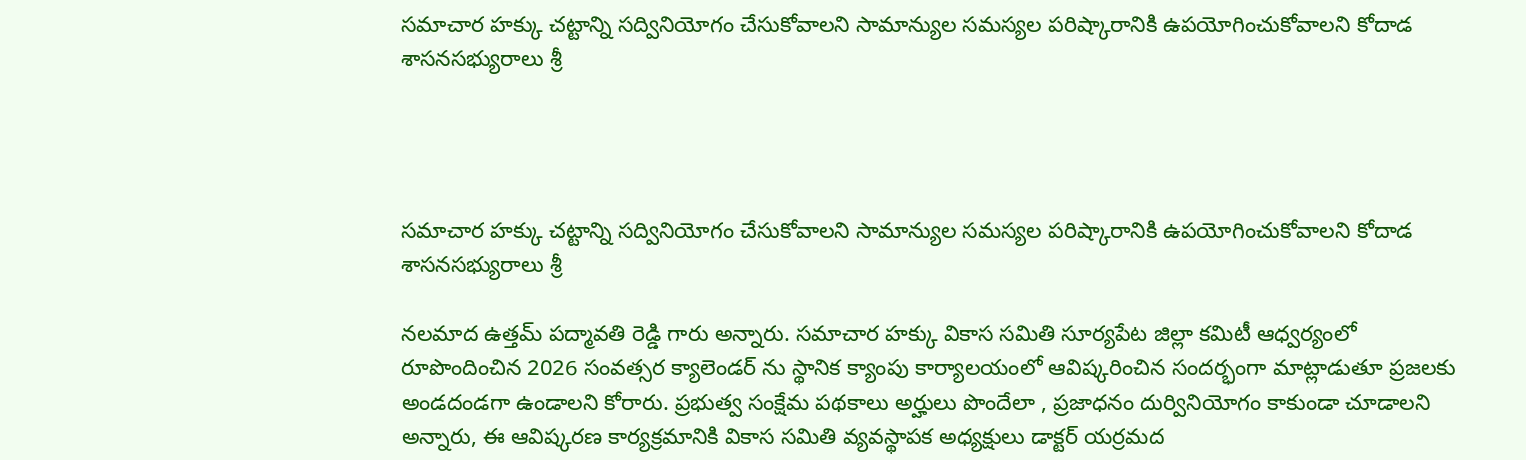సమాచార హక్కు చట్టాన్ని సద్వినియోగం చేసుకోవాలని సామాన్యుల సమస్యల పరిష్కారానికి ఉపయోగించుకోవాలని కోదాడ శాసనసభ్యురాలు శ్రీ




సమాచార హక్కు చట్టాన్ని సద్వినియోగం చేసుకోవాలని సామాన్యుల సమస్యల పరిష్కారానికి ఉపయోగించుకోవాలని కోదాడ శాసనసభ్యురాలు శ్రీ

నలమాద ఉత్తమ్ పద్మావతి రెడ్డి గారు అన్నారు. సమాచార హక్కు వికాస సమితి సూర్యపేట జిల్లా కమిటీ ఆధ్వర్యంలో రూపొందించిన 2026 సంవత్సర క్యాలెండర్ ను స్థానిక క్యాంపు కార్యాలయంలో ఆవిష్కరించిన సందర్భంగా మాట్లాడుతూ ప్రజలకు అండదండగా ఉండాలని కోరారు. ప్రభుత్వ సంక్షేమ పథకాలు అర్హులు పొందేలా , ప్రజాధనం దుర్వినియోగం కాకుండా చూడాలని అన్నారు, ఈ ఆవిష్కరణ కార్యక్రమానికి వికాస సమితి వ్యవస్థాపక అధ్యక్షులు డాక్టర్ యర్రమద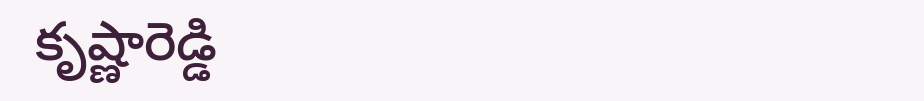కృష్ణారెడ్డి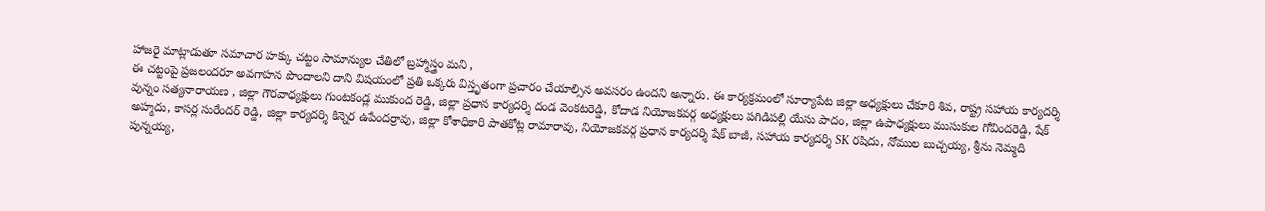హాజరై మాట్లాడుతూ సమాచార హక్కు చట్టం సామాన్యుల చేతిలో బ్రహ్మాస్త్రం మని ,
ఈ చట్టంపై ప్రజలందరూ అవగాహన పొందాలని దాని విషయంలో ప్రతి ఒక్కరు విస్తృతంగా ప్రచారం చేయాల్సిన అవసరం ఉందని అన్నారు. ఈ కార్యక్రమంలో సూర్యాపేట జిల్లా అధ్యక్షులు చేకూరి శివ, రాష్ట్ర సహాయ కార్యదర్శి వున్నం సత్యనారాయణ , జిల్లా గౌరవాధ్యక్షులు గుంటకండ్ల ముకుంద రెడ్డి, జిల్లా ప్రధాన కార్యదర్శి దండ వెంకటరెడ్డి, కోదాడ నియోజకవర్గ అధ్యక్షులు పగిడిపల్లి యేసు పాదం, జిల్లా ఉపాధ్యక్షులు ముసుకుల గోవిందరెడ్డి, షేక్ అహ్మదు, కాసర్ల సురేందర్ రెడ్డి, జిల్లా కార్యదర్శి కిన్నెర ఉపేందర్రావు, జిల్లా కోశాధికారి పాతకోట్ల రామారావు, నియోజకవర్గ ప్రధాన కార్యదర్శి షేక్ బాజీ, సహాయ కార్యదర్శి SK రషిదు, నోముల బుచ్చయ్య, శ్రీను నెమ్మది పున్నయ్య,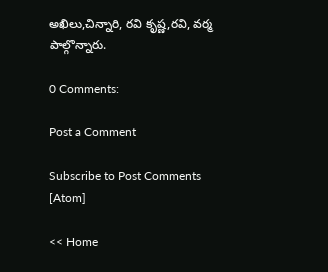అఖిలు,చిన్నారి, రవి కృష్ణ,రవి, వర్మ పాల్గొన్నారు.

0 Comments:

Post a Comment

Subscribe to Post Comments [Atom]

<< Home